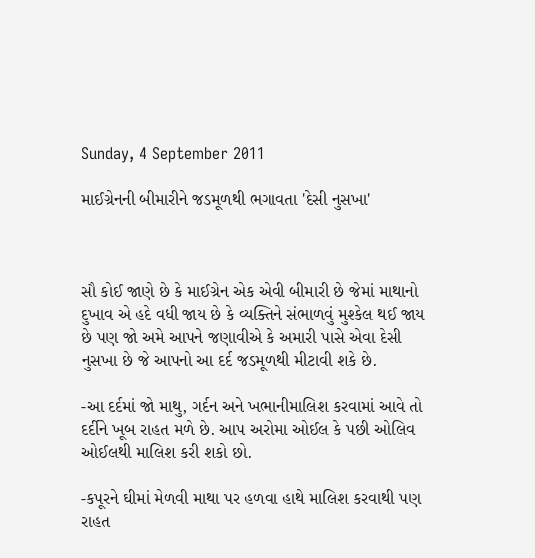Sunday, 4 September 2011

માઈગ્રેનની બીમારીને જડમૂળથી ભગાવતા 'દેસી નુસખા'



સૌ કોઈ જાણે છે કે માઈગ્રેન એક એવી બીમારી છે જેમાં માથાનો દુખાવ એ હદે વધી જાય છે કે વ્યક્તિને સંભાળવું મુશ્કેલ થઈ જાય છે પણ જો અમે આપને જણાવીએ કે અમારી પાસે એવા દેસી નુસખા છે જે આપનો આ દર્દ જડમૂળથી મીટાવી શકે છે.

-આ દર્દમાં જો માથુ, ગર્દન અને ખભાનીમાલિશ કરવામાં આવે તો દર્દીને ખૂબ રાહત મળે છે. આપ અરોમા ઓઈલ કે પછી ઓલિવ ઓઈલથી માલિશ કરી શકો છો.

-કપૂરને ઘીમાં મેળવી માથા પર હળવા હાથે માલિશ કરવાથી પણ રાહત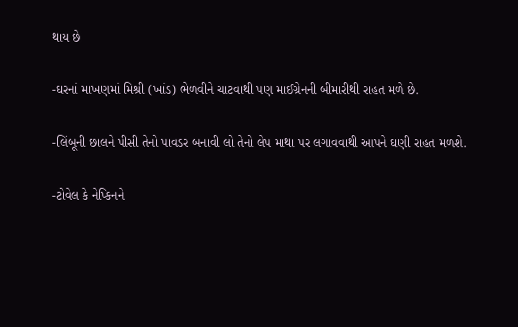થાય છે

-ઘરનાં માખણમાં મિશ્રી (ખાંડ) ભેળવીને ચાટવાથી પણ માઈગ્રેનની બીમારીથી રાહત મળે છે.

-લિંબૂની છાલને પીસી તેનો પાવડર બનાવી લો તેનો લેપ માથા પર લગાવવાથી આપને ઘણી રાહત મળશે.

-ટોવેલ કે નેપ્કિનને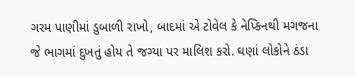ગરમ પાણીમાં ડુબાળી રાખો, બાદમાં એ ટોવેલ કે નેપ્કિનથી મગજના જે ભાગમાં દુખતું હોય તે જગ્યા પર માલિશ કરો. ઘણાં લોકોને ઠંડા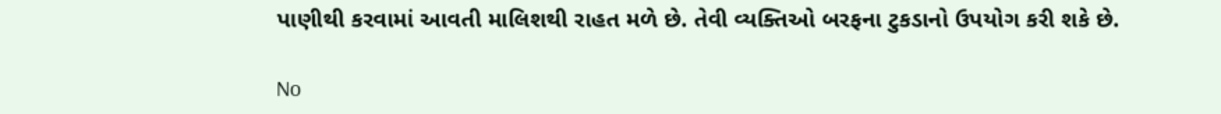પાણીથી કરવામાં આવતી માલિશથી રાહત મળે છે. તેવી વ્યક્તિઓ બરફના ટુકડાનો ઉપયોગ કરી શકે છે.

No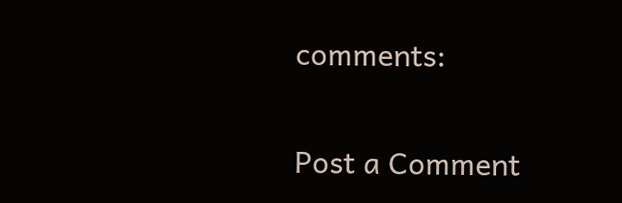comments:

Post a Comment